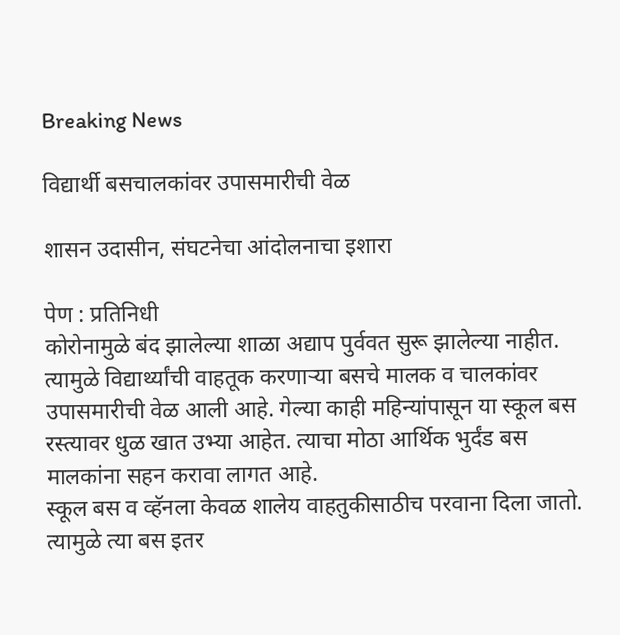Breaking News

विद्यार्थी बसचालकांवर उपासमारीची वेळ

शासन उदासीन, संघटनेचा आंदोलनाचा इशारा

पेण : प्रतिनिधी
कोरोनामुळे बंद झालेल्या शाळा अद्याप पुर्ववत सुरू झालेल्या नाहीत. त्यामुळे विद्यार्थ्यांची वाहतूक करणार्‍या बसचे मालक व चालकांवर उपासमारीची वेळ आली आहे. गेल्या काही महिन्यांपासून या स्कूल बस रस्त्यावर धुळ खात उभ्या आहेत. त्याचा मोठा आर्थिक भुर्दंड बस मालकांना सहन करावा लागत आहे.
स्कूल बस व व्हॅनला केवळ शालेय वाहतुकीसाठीच परवाना दिला जातो. त्यामुळे त्या बस इतर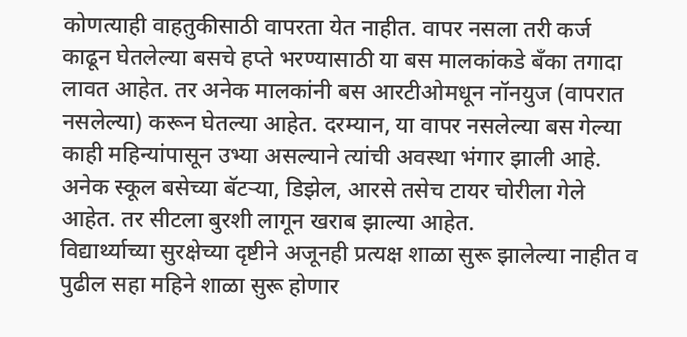कोणत्याही वाहतुकीसाठी वापरता येत नाहीत. वापर नसला तरी कर्ज काढून घेतलेल्या बसचे हप्ते भरण्यासाठी या बस मालकांकडे बँका तगादा लावत आहेत. तर अनेक मालकांनी बस आरटीओमधून नॉनयुज (वापरात नसलेल्या) करून घेतल्या आहेत. दरम्यान, या वापर नसलेल्या बस गेल्या काही महिन्यांपासून उभ्या असल्याने त्यांची अवस्था भंगार झाली आहे. अनेक स्कूल बसेच्या बॅटर्‍या, डिझेल, आरसे तसेच टायर चोरीला गेले आहेत. तर सीटला बुरशी लागून खराब झाल्या आहेत.
विद्यार्थ्याच्या सुरक्षेच्या दृष्टीने अजूनही प्रत्यक्ष शाळा सुरू झालेल्या नाहीत व पुढील सहा महिने शाळा सुरू होणार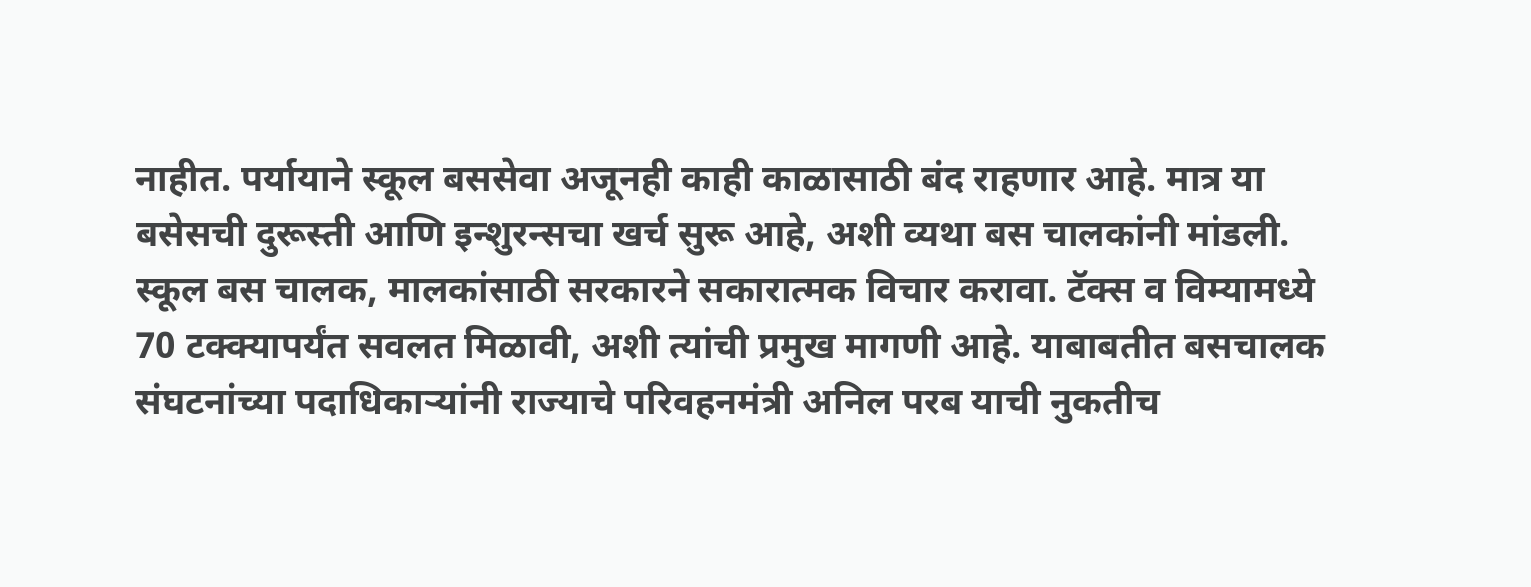नाहीत. पर्यायाने स्कूल बससेवा अजूनही काही काळासाठी बंद राहणार आहे. मात्र या बसेसची दुरूस्ती आणि इन्शुरन्सचा खर्च सुरू आहे, अशी व्यथा बस चालकांनी मांडली.
स्कूल बस चालक, मालकांसाठी सरकारने सकारात्मक विचार करावा. टॅक्स व विम्यामध्ये 70 टक्क्यापर्यंत सवलत मिळावी, अशी त्यांची प्रमुख मागणी आहे. याबाबतीत बसचालक संघटनांच्या पदाधिकार्‍यांनी राज्याचे परिवहनमंत्री अनिल परब याची नुकतीच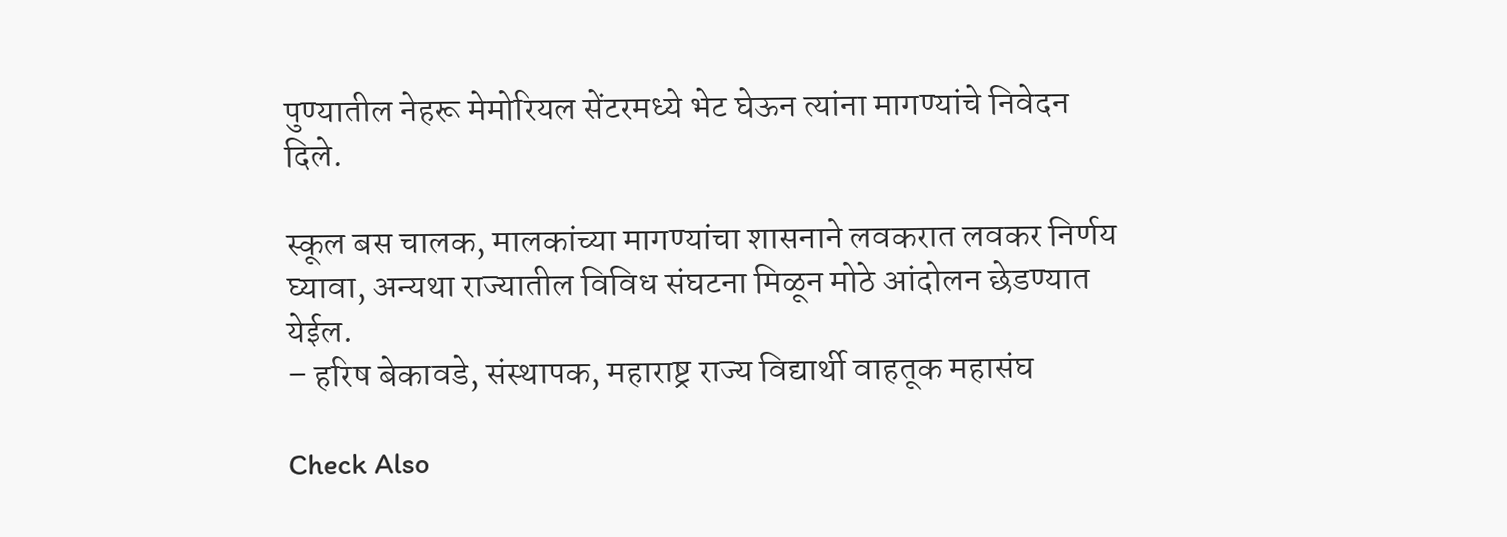पुण्यातील नेहरू मेमोरियल सेंटरमध्ये भेट घेऊन त्यांना मागण्यांचे निवेदन दिले.

स्कूल बस चालक, मालकांच्या मागण्यांचा शासनाने लवकरात लवकर निर्णय घ्यावा, अन्यथा राज्यातील विविध संघटना मिळून मोठे आंदोलन छेडण्यात येईल.
– हरिष बेकावडे, संस्थापक, महाराष्ट्र राज्य विद्यार्थी वाहतूक महासंघ

Check Also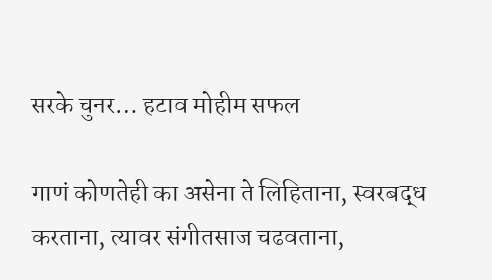सरके चुनर… हटाव मोहीम सफल

गाणं कोणतेही का असेना ते लिहिताना, स्वरबद्ध करताना, त्यावर संगीतसाज चढवताना,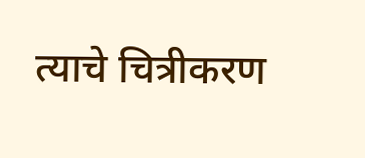त्याचे चित्रीकरण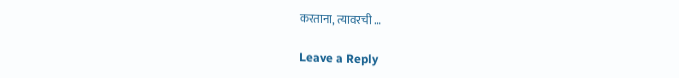करताना, त्यावरची …

Leave a Reply